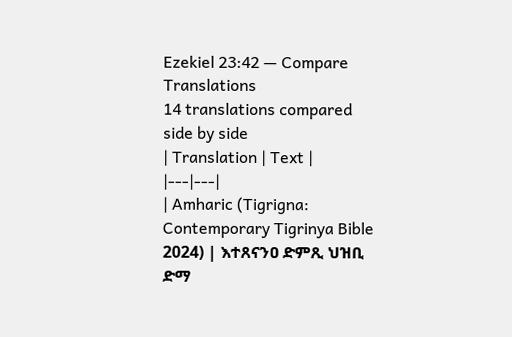Ezekiel 23:42 — Compare Translations
14 translations compared side by side
| Translation | Text |
|---|---|
| Amharic (Tigrigna: Contemporary Tigrinya Bible 2024) | እተጸናንዐ ድምጺ ህዝቢ ድማ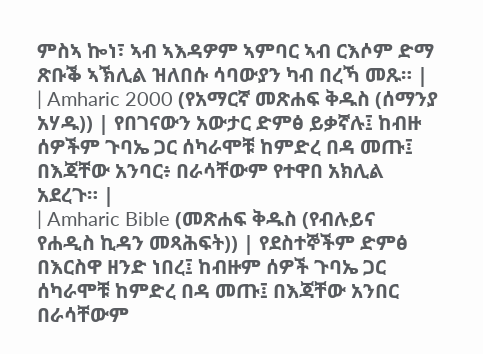ምስኣ ኰነ፣ ኣብ ኣእዳዎም ኣምባር ኣብ ርእሶም ድማ ጽቡቕ ኣኽሊል ዝለበሱ ሳባውያን ካብ በረኻ መጹ። |
| Amharic 2000 (የአማርኛ መጽሐፍ ቅዱስ (ሰማንያ አሃዱ)) | የበገናውን አውታር ድምፅ ይቃኛሉ፤ ከብዙ ሰዎችም ጉባኤ ጋር ሰካራሞቹ ከምድረ በዳ መጡ፤ በእጃቸው አንባር፥ በራሳቸውም የተዋበ አክሊል አደረጉ። |
| Amharic Bible (መጽሐፍ ቅዱስ (የብሉይና የሐዲስ ኪዳን መጻሕፍት)) | የደስተኞችም ድምፅ በእርስዋ ዘንድ ነበረ፤ ከብዙም ሰዎች ጉባኤ ጋር ሰካራሞቹ ከምድረ በዳ መጡ፤ በእጃቸው አንበር በራሳቸውም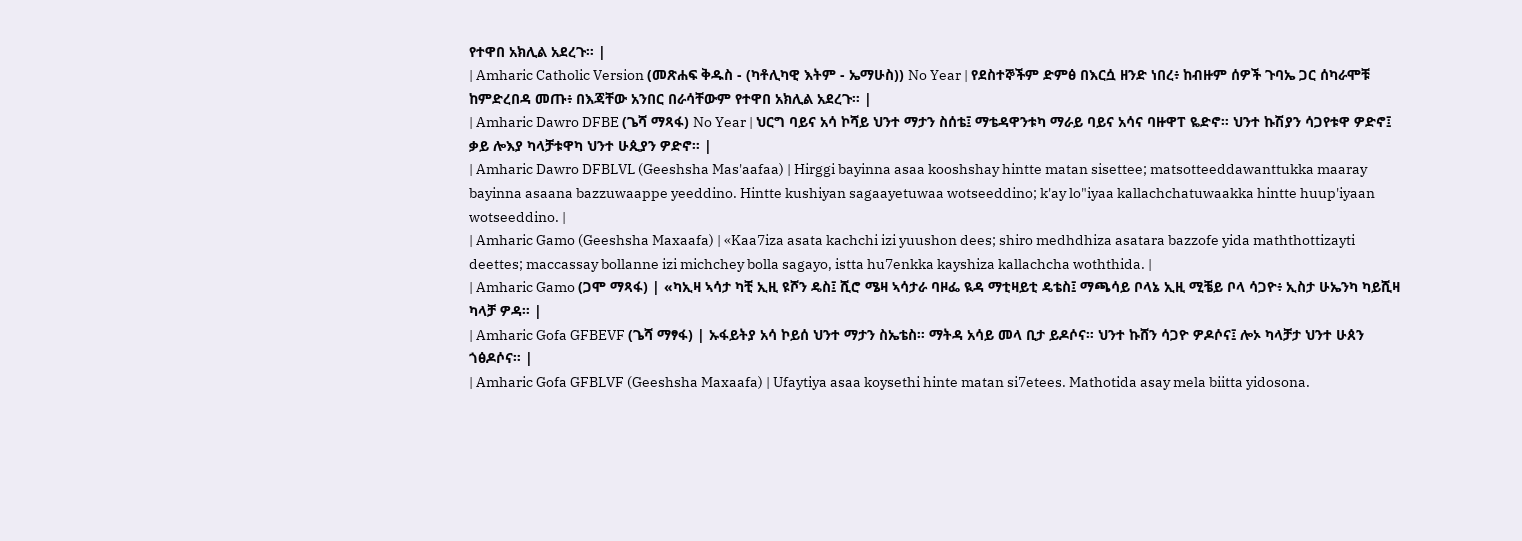የተዋበ አክሊል አደረጉ። |
| Amharic Catholic Version (መጽሐፍ ቅዱስ - (ካቶሊካዊ እትም - ኤማሁስ)) No Year | የደስተኞችም ድምፅ በእርሷ ዘንድ ነበረ፥ ከብዙም ሰዎች ጉባኤ ጋር ሰካራሞቹ ከምድረበዳ መጡ፥ በእጃቸው አንበር በራሳቸውም የተዋበ አክሊል አደረጉ። |
| Amharic Dawro DFBE (ጌሻ ማጻፋ) No Year | ህርግ ባይና አሳ ኮሻይ ህንተ ማታን ስሰቴ፤ ማቴዳዋንቱካ ማራይ ባይና አሳና ባዙዋፐ ዬድኖ። ህንተ ኩሽያን ሳጋየቱዋ ዎድኖ፤ ቃይ ሎእያ ካላቻቱዋካ ህንተ ሁጲያን ዎድኖ። |
| Amharic Dawro DFBLVL (Geeshsha Mas'aafaa) | Hirggi bayinna asaa kooshshay hintte matan sisettee; matsotteeddawanttukka maaray bayinna asaana bazzuwaappe yeeddino. Hintte kushiyan sagaayetuwaa wotseeddino; k'ay lo"iyaa kallachchatuwaakka hintte huup'iyaan wotseeddino. |
| Amharic Gamo (Geeshsha Maxaafa) | «Kaa7iza asata kachchi izi yuushon dees; shiro medhdhiza asatara bazzofe yida maththottizayti deettes; maccassay bollanne izi michchey bolla sagayo, istta hu7enkka kayshiza kallachcha woththida. |
| Amharic Gamo (ጋሞ ማጻፋ) | «ካኢዛ ኣሳታ ካቺ ኢዚ ዩሾን ዴስ፤ ሺሮ ሜዛ ኣሳታራ ባዞፌ ዪዳ ማቲዛይቲ ዴቴስ፤ ማጫሳይ ቦላኔ ኢዚ ሚቼይ ቦላ ሳጋዮ፥ ኢስታ ሁኤንካ ካይሺዛ ካላቻ ዎዳ። |
| Amharic Gofa GFBEVF (ጌሻ ማፃፋ) | ኡፋይትያ አሳ ኮይሰ ህንተ ማታን ስኤቴስ። ማትዳ አሳይ መላ ቢታ ይዶሶና። ህንተ ኩሸን ሳጋዮ ዎዶሶና፤ ሎኦ ካላቻታ ህንተ ሁጰን ጎፅዶሶና። |
| Amharic Gofa GFBLVF (Geeshsha Maxaafa) | Ufaytiya asaa koysethi hinte matan si7etees. Mathotida asay mela biitta yidosona.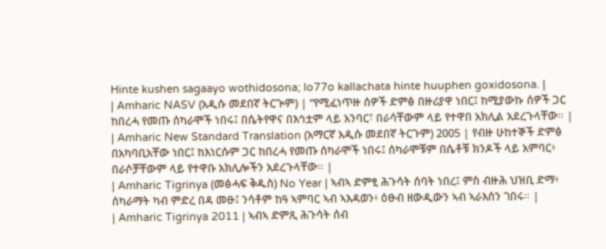Hinte kushen sagaayo wothidosona; lo77o kallachata hinte huuphen goxidosona. |
| Amharic NASV (አዲሱ መደበኛ ትርጒም) | “የሚፈነጥዙ ሰዎች ድምፅ በዙሪያዋ ነበር፤ ከሚያውኩ ሰዎች ጋር ከበረሓ የመጡ ሰካራሞች ነበሩ፤ በሴትየዋና በእኅቷም ላይ አንባር፣ በራሳቸውም ላይ የተዋበ አክሊል አደረጉላቸው። |
| Amharic New Standard Translation (አማርኛ አዲሱ መደበኛ ትርጉም) 2005 | የብዙ ሁከተኞች ድምፅ በአካባቢአቸው ነበር፤ ከእነርሱም ጋር ከበረሓ የመጡ ሰካራሞች ነበሩ፤ ሰካራሞቹም በሴቶቹ ክንዶች ላይ አምባር፥ በራሶቻቸውም ላይ የተዋቡ አክሊሎችን አደረጉላቸው። |
| Amharic Tigrinya (መፅሓፍ ቅዱስ) No Year | ኣብኣ ድምፂ ሕጉሳት ሰባት ነበረ፤ ምስ ብዙሕ ህዝቢ ድማ፥ ሰካራማት ካብ ምድረ በዳ መፁ፤ ንሳቶም ከዓ ኣምባር ኣብ ኣእዳወን፥ ዕፁብ ዘውዲውን ኣብ ኣራእሰን ገበሩ። |
| Amharic Tigrinya 2011 | ኣብኣ ድምጺ ሕጉሳት ሰብ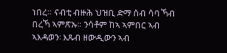ነበረ። ናብቲ ብዙሕ ህዝቢ ድማ ሰብ ሳባ ኻብ በረኻ ኣምጽኡ። ንሳቶም ከኣ ኣምበር ኣብ ኣእዳወን፡ እጹብ ዘውዲውን ኣብ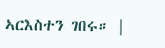ኣርእስተን ገበሩ። |